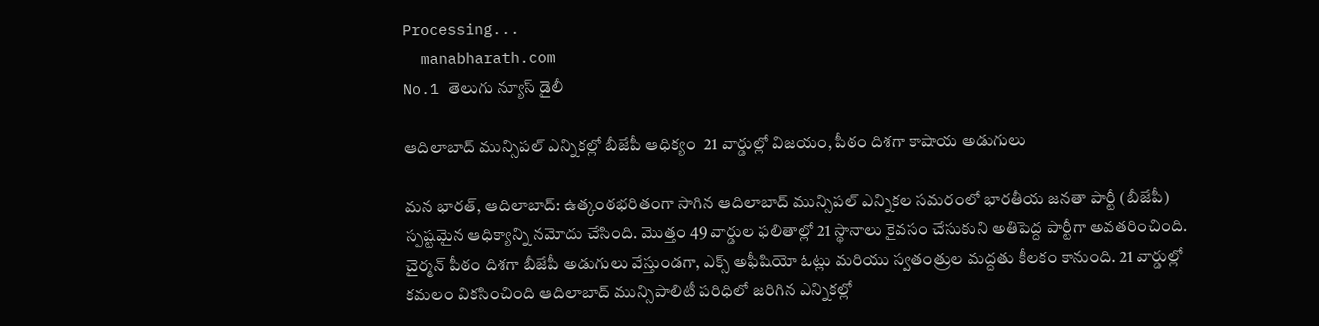Processing...
  manabharath.com
No.1 తెలుగు న్యూస్ డైలీ

ఆదిలాబాద్ మున్సిపల్ ఎన్నికల్లో బీజేపీ ఆధిక్యం  21 వార్డుల్లో విజయం, పీఠం దిశగా కాషాయ అడుగులు

మన భారత్, ఆదిలాబాద్: ఉత్కంఠభరితంగా సాగిన ఆదిలాబాద్ మున్సిపల్ ఎన్నికల సమరంలో భారతీయ జనతా పార్టీ (బీజేపీ) స్పష్టమైన ఆధిక్యాన్ని నమోదు చేసింది. మొత్తం 49 వార్డుల ఫలితాల్లో 21 స్థానాలు కైవసం చేసుకుని అతిపెద్ద పార్టీగా అవతరించింది. చైర్మన్ పీఠం దిశగా బీజేపీ అడుగులు వేస్తుండగా, ఎక్స్ అఫీషియో ఓట్లు మరియు స్వతంత్రుల మద్దతు కీలకం కానుంది. 21 వార్డుల్లో కమలం వికసించింది ఆదిలాబాద్ మున్సిపాలిటీ పరిధిలో జరిగిన ఎన్నికల్లో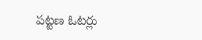పట్టణ ఓటర్లు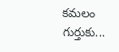కమలం గుర్తుకు...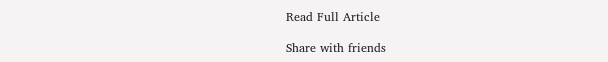Read Full Article

Share with friends